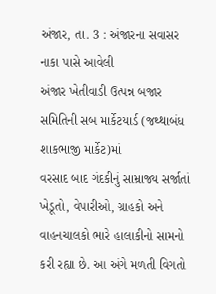અંજાર, તા. 3 : અંજારના સવાસર નાકા પાસે આવેલી
અંજાર ખેતીવાડી ઉત્પન્ન બજાર સમિતિની સબ માર્કેટયાર્ડ (જથ્થાબંધ શાકભાજી માર્કેટ)માં
વરસાદ બાદ ગંદકીનું સામ્રાજ્ય સર્જાતાં ખેડૂતો, વેપારીઓ, ગ્રાહકો અને વાહનચાલકો ભારે હાલાકીનો સામનો
કરી રહ્યા છે. આ અંગે મળતી વિગતો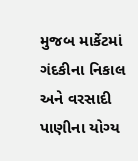મુજબ માર્કેટમાં
ગંદકીના નિકાલ અને વરસાદી પાણીના યોગ્ય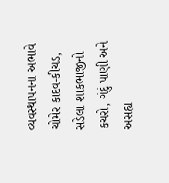વ્યવસ્થાપનના અભાવે ચોમેર કાદવ-કીચડ,
સડેલા શાકભાજીનો કચરો, ગંદું પાણી અને અસહ્ય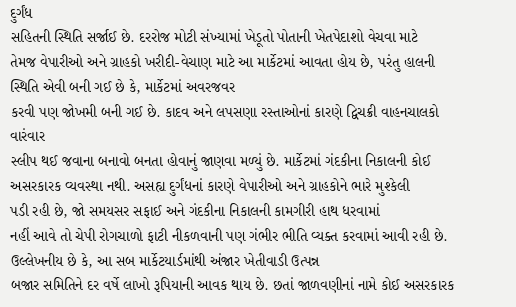દુર્ગંધ
સહિતની સ્થિતિ સર્જાઈ છે. દરરોજ મોટી સંખ્યામાં ખેડૂતો પોતાની ખેતપેદાશો વેચવા માટે
તેમજ વેપારીઓ અને ગ્રાહકો ખરીદી-વેચાણ માટે આ માર્કેટમાં આવતા હોય છે, પરંતુ હાલની સ્થિતિ એવી બની ગઈ છે કે, માર્કેટમાં અવરજવર
કરવી પણ જોખમી બની ગઈ છે. કાદવ અને લપસણા રસ્તાઓનાં કારણે દ્વિચક્રી વાહનચાલકો વારંવાર
સ્લીપ થઈ જવાના બનાવો બનતા હોવાનું જાણવા મળ્યું છે. માર્કેટમાં ગંદકીના નિકાલની કોઈ
અસરકારક વ્યવસ્થા નથી. અસહ્ય દુર્ગંધનાં કારણે વેપારીઓ અને ગ્રાહકોને ભારે મુશ્કેલી
પડી રહી છે, જો સમયસર સફાઈ અને ગંદકીના નિકાલની કામગીરી હાથ ધરવામાં
નહીં આવે તો ચેપી રોગચાળો ફાટી નીકળવાની પણ ગંભીર ભીતિ વ્યક્ત કરવામાં આવી રહી છે.
ઉલ્લેખનીય છે કે, આ સબ માર્કેટયાર્ડમાંથી અંજાર ખેતીવાડી ઉત્પન્ન
બજાર સમિતિને દર વર્ષે લાખો રૂપિયાની આવક થાય છે. છતાં જાળવણીનાં નામે કોઈ અસરકારક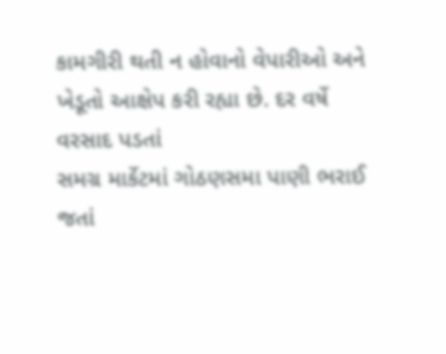કામગીરી થતી ન હોવાનો વેપારીઓ અને ખેડૂતો આક્ષેપ કરી રહ્યા છે. દર વર્ષે વરસાદ પડતાં
સમગ્ર માર્કેટમાં ગોઠણસમા પાણી ભરાઈ જતાં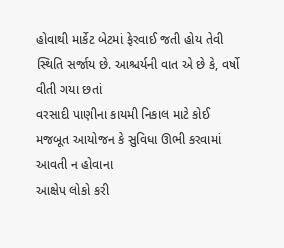હોવાથી માર્કેટ બેટમાં ફેરવાઈ જતી હોય તેવી
સ્થિતિ સર્જાય છે. આશ્ચર્યની વાત એ છે કે, વર્ષો વીતી ગયા છતાં
વરસાદી પાણીના કાયમી નિકાલ માટે કોઈ મજબૂત આયોજન કે સુવિધા ઊભી કરવામાં આવતી ન હોવાના
આક્ષેપ લોકો કરી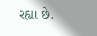રહ્યા છે.